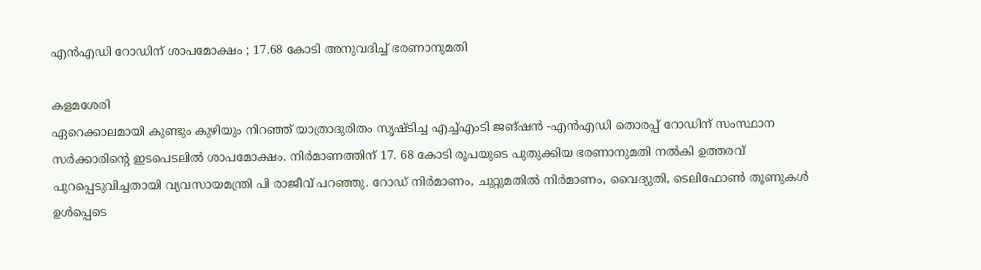എൻഎഡി റോഡിന് ശാപമോക്ഷം ; 17.68 കോടി അനുവദിച്ച് ഭരണാനുമതി

കളമശേരി
ഏറെക്കാലമായി കുണ്ടും കുഴിയും നിറഞ്ഞ് യാത്രാദുരിതം സൃഷ്ടിച്ച എച്ച്എംടി ജങ്ഷൻ -എൻഎഡി തൊരപ്പ് റോഡിന് സംസ്ഥാന സർക്കാരിന്റെ ഇടപെടലിൽ ശാപമോക്ഷം. നിർമാണത്തിന് 17. 68 കോടി രൂപയുടെ പുതുക്കിയ ഭരണാനുമതി നൽകി ഉത്തരവ് പുറപ്പെടുവിച്ചതായി വ്യവസായമന്ത്രി പി രാജീവ് പറഞ്ഞു. റോഡ് നിർമാണം, ചുറ്റുമതിൽ നിർമാണം, വൈദ്യുതി, ടെലിഫോൺ തൂണുകൾ ഉൾപ്പെടെ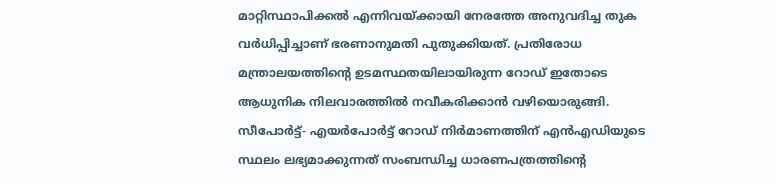മാറ്റിസ്ഥാപിക്കൽ എന്നിവയ്ക്കായി നേരത്തേ അനുവദിച്ച തുക വർധിപ്പിച്ചാണ് ഭരണാനുമതി പുതുക്കിയത്. പ്രതിരോധ മന്ത്രാലയത്തിന്റെ ഉടമസ്ഥതയിലായിരുന്ന റോഡ് ഇതോടെ ആധുനിക നിലവാരത്തിൽ നവീകരിക്കാൻ വഴിയൊരുങ്ങി.
സീപോർട്ട്- എയർപോർട്ട് റോഡ് നിർമാണത്തിന് എൻഎഡിയുടെ സ്ഥലം ലഭ്യമാക്കുന്നത് സംബന്ധിച്ച ധാരണപത്രത്തിന്റെ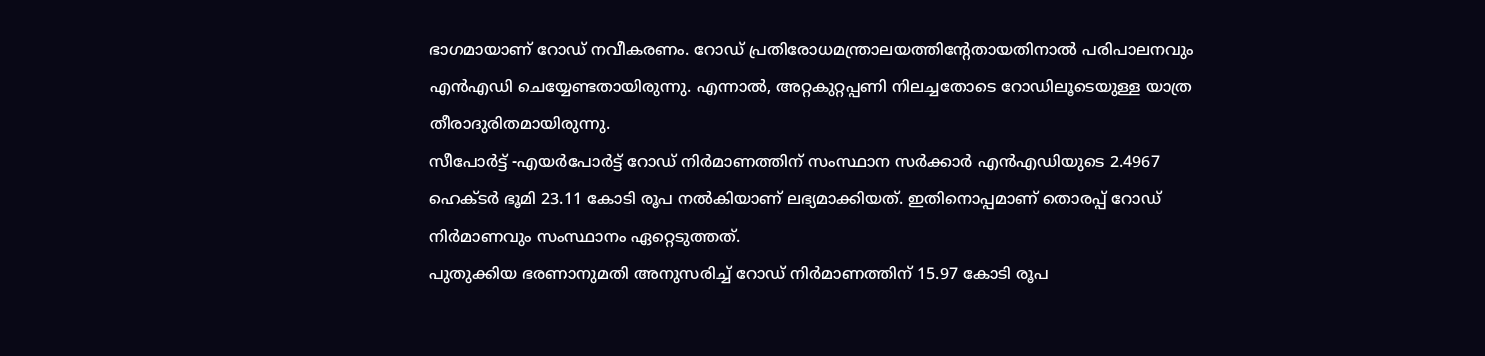ഭാഗമായാണ് റോഡ് നവീകരണം. റോഡ് പ്രതിരോധമന്ത്രാലയത്തിന്റേതായതിനാൽ പരിപാലനവും എൻഎഡി ചെയ്യേണ്ടതായിരുന്നു. എന്നാൽ, അറ്റകുറ്റപ്പണി നിലച്ചതോടെ റോഡിലൂടെയുള്ള യാത്ര തീരാദുരിതമായിരുന്നു.
സീപോർട്ട് -എയർപോർട്ട് റോഡ് നിർമാണത്തിന് സംസ്ഥാന സർക്കാർ എൻഎഡിയുടെ 2.4967 ഹെക്ടർ ഭൂമി 23.11 കോടി രൂപ നൽകിയാണ് ലഭ്യമാക്കിയത്. ഇതിനൊപ്പമാണ് തൊരപ്പ് റോഡ് നിർമാണവും സംസ്ഥാനം ഏറ്റെടുത്തത്.
പുതുക്കിയ ഭരണാനുമതി അനുസരിച്ച് റോഡ് നിർമാണത്തിന് 15.97 കോടി രൂപ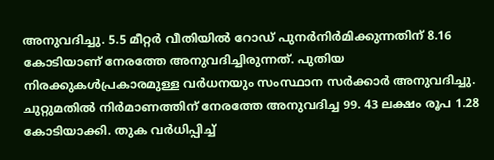അനുവദിച്ചു. 5.5 മീറ്റർ വീതിയിൽ റോഡ് പുനർനിർമിക്കുന്നതിന് 8.16 കോടിയാണ് നേരത്തേ അനുവദിച്ചിരുന്നത്. പുതിയ നിരക്കുകൾപ്രകാരമുള്ള വർധനയും സംസ്ഥാന സർക്കാർ അനുവദിച്ചു. ചുറ്റുമതിൽ നിർമാണത്തിന് നേരത്തേ അനുവദിച്ച 99. 43 ലക്ഷം രൂപ 1.28 കോടിയാക്കി. തുക വർധിപ്പിച്ച്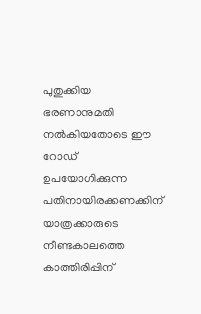പുതുക്കിയ ഭരണാനുമതി നൽകിയതോടെ ഈ റോഡ് ഉപയോഗിക്കുന്ന പതിനായിരക്കണക്കിന് യാത്രക്കാരുടെ നീണ്ടകാലത്തെ കാത്തിരിപ്പിന്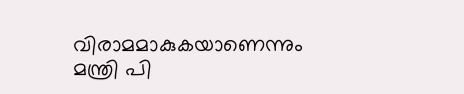വിരാമമാകുകയാണെന്നും മന്ത്രി പി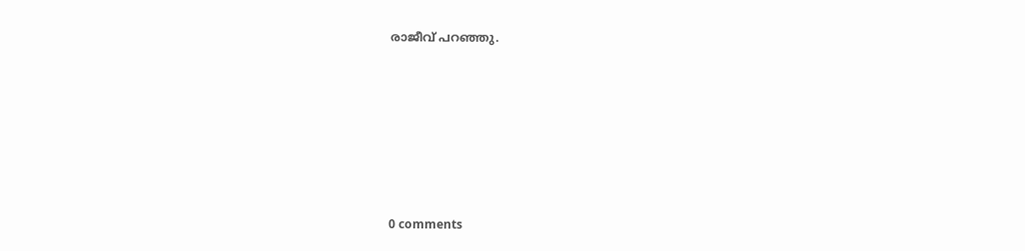രാജീവ് പറഞ്ഞു.










0 comments